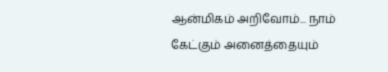ஆன்மிகம் அறிவோம்... நாம் கேட்கும் அனைத்தையும்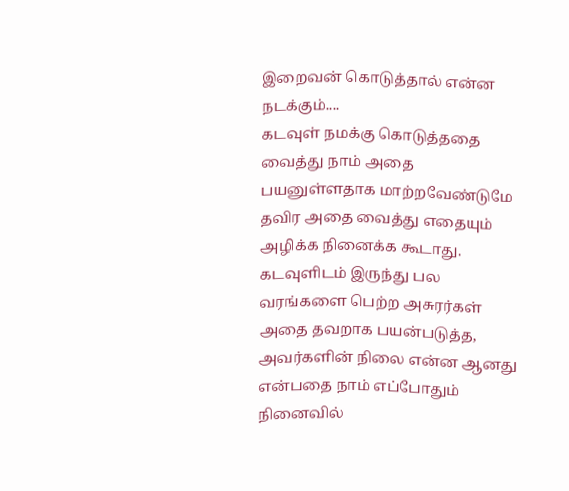இறைவன் கொடுத்தால் என்ன நடக்கும்....
கடவுள் நமக்கு கொடுத்ததை வைத்து நாம் அதை பயனுள்ளதாக மாற்றவேண்டுமே தவிர அதை வைத்து எதையும் அழிக்க நினைக்க கூடாது. கடவுளிடம் இருந்து பல வரங்களை பெற்ற அசுரர்கள் அதை தவறாக பயன்படுத்த, அவர்களின் நிலை என்ன ஆனது என்பதை நாம் எப்போதும் நினைவில்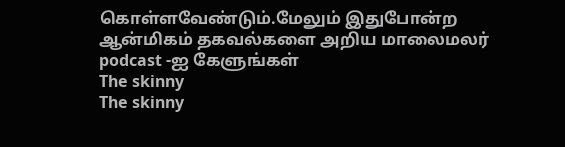கொள்ளவேண்டும்.மேலும் இதுபோன்ற ஆன்மிகம் தகவல்களை அறிய மாலைமலர் podcast -ஐ கேளுங்கள்
The skinny
The skinny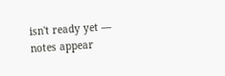isn't ready yet — notes appear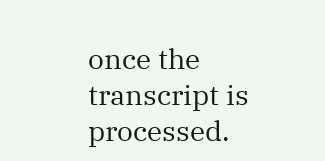once the transcript is processed.